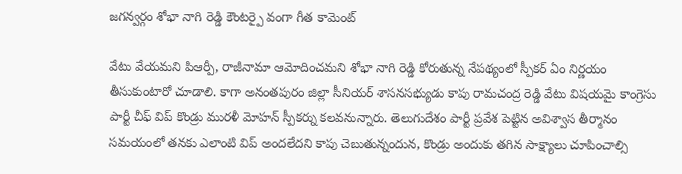జగన్వర్గం శోభా నాగి రెడ్డి కౌంటర్పై వంగా గీత కామెంట్

వేటు వేయమని పిఆర్పీ, రాజీనామా ఆమోదించమని శోభా నాగి రెడ్డి కోరుతున్న నేపథ్యంలో స్పీకర్ ఏం నిర్ణయం తీసుకుంటారో చూడాలి. కాగా అనంతపురం జిల్లా సీనియర్ శాసనసభ్యుడు కాపు రామచంద్ర రెడ్డి వేటు విషయమై కాంగ్రెసు పార్టీ చీఫ్ విప్ కొండ్రు మురళీ మోహన్ స్పీకర్ను కలవనున్నారు. తెలుగుదేశం పార్టీ ప్రవేశ పెట్టిన అవిశ్వాస తీర్మానం సమయంలో తనకు ఎలాంటి విప్ అందలేదని కాపు చెబుతున్నందున, కొండ్రు అందుకు తగిన సాక్ష్యాలు చూపించాల్సి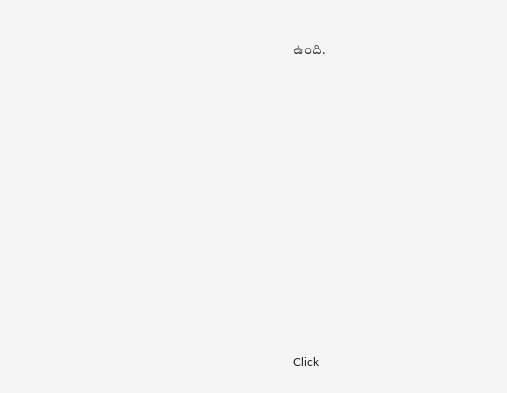ఉంది.












Click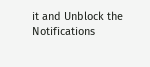it and Unblock the Notifications